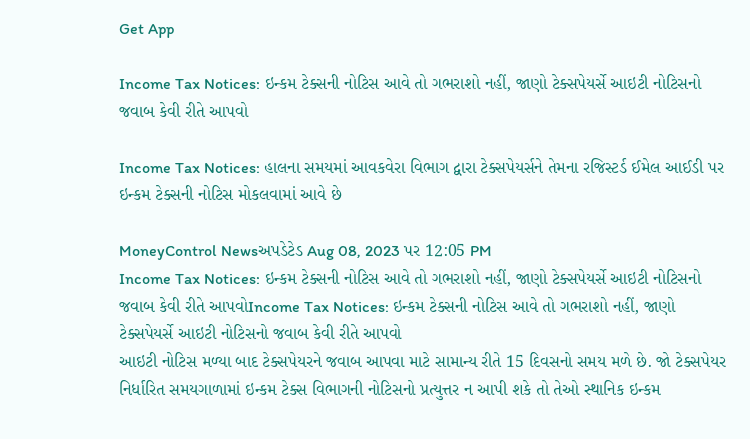Get App

Income Tax Notices: ઇન્કમ ટેક્સની નોટિસ આવે તો ગભરાશો નહીં, જાણો ટેક્સપેયર્સે આઇટી નોટિસનો જવાબ કેવી રીતે આપવો

Income Tax Notices: હાલના સમયમાં આવકવેરા વિભાગ દ્વારા ટેક્સપેયર્સને તેમના રજિસ્ટર્ડ ઈમેલ આઈડી પર ઇન્કમ ટેક્સની નોટિસ મોકલવામાં આવે છે

MoneyControl Newsઅપડેટેડ Aug 08, 2023 પર 12:05 PM
Income Tax Notices: ઇન્કમ ટેક્સની નોટિસ આવે તો ગભરાશો નહીં, જાણો ટેક્સપેયર્સે આઇટી નોટિસનો જવાબ કેવી રીતે આપવોIncome Tax Notices: ઇન્કમ ટેક્સની નોટિસ આવે તો ગભરાશો નહીં, જાણો ટેક્સપેયર્સે આઇટી નોટિસનો જવાબ કેવી રીતે આપવો
આઇટી નોટિસ મળ્યા બાદ ટેક્સપેયરને જવાબ આપવા માટે સામાન્ય રીતે 15 દિવસનો સમય મળે છે. જો ટેક્સપેયર નિર્ધારિત સમયગાળામાં ઇન્કમ ટેક્સ વિભાગની નોટિસનો પ્રત્યુત્તર ન આપી શકે તો તેઓ સ્થાનિક ઇન્કમ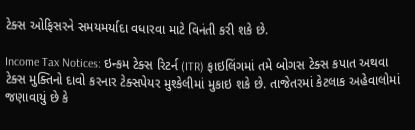ટેક્સ ઓફિસરને સમયમર્યાદા વધારવા માટે વિનંતી કરી શકે છે.

Income Tax Notices: ઇન્કમ ટેક્સ રિટર્ન (ITR) ફાઇલિંગમાં તમે બોગસ ટેક્સ કપાત અથવા ટેક્સ મુક્તિનો દાવો કરનાર ટેક્સપેયર મુશ્કેલીમાં મુકાઇ શકે છે. તાજેતરમાં કેટલાક અહેવાલોમાં જણાવાયું છે કે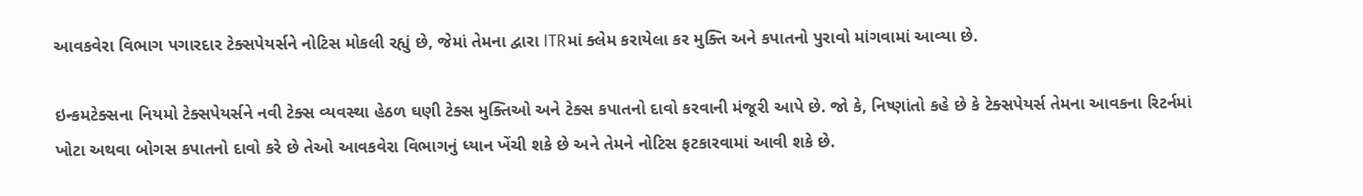આવકવેરા વિભાગ પગારદાર ટેક્સપેયર્સને નોટિસ મોકલી રહ્યું છે, જેમાં તેમના દ્વારા ITRમાં ક્લેમ કરાયેલા કર મુક્તિ અને કપાતનો પુરાવો માંગવામાં આવ્યા છે.

ઇન્કમટેક્સના નિયમો ટેક્સપેયર્સને નવી ટેક્સ વ્યવસ્થા હેઠળ ઘણી ટેક્સ મુક્તિઓ અને ટેક્સ કપાતનો દાવો કરવાની મંજૂરી આપે છે. જો કે, નિષ્ણાંતો કહે છે કે ટેક્સપેયર્સ તેમના આવકના રિટર્નમાં ખોટા અથવા બોગસ કપાતનો દાવો કરે છે તેઓ આવકવેરા વિભાગનું ધ્યાન ખેંચી શકે છે અને તેમને નોટિસ ફટકારવામાં આવી શકે છે.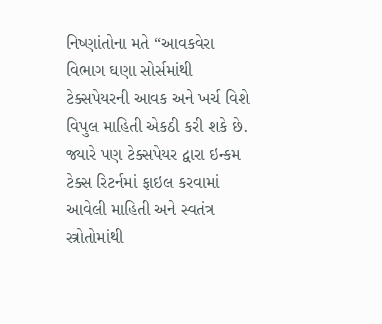નિષ્ણાંતોના મતે “આવકવેરા વિભાગ ઘણા સોર્સમાંથી ટેક્સપેયરની આવક અને ખર્ચ વિશે વિપુલ માહિતી એકઠી કરી શકે છે. જ્યારે પણ ટેક્સપેયર દ્વારા ઇન્કમ ટેક્સ રિટર્નમાં ફાઇલ કરવામાં આવેલી માહિતી અને સ્વતંત્ર સ્ત્રોતોમાંથી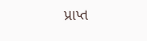પ્રાપ્ત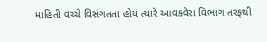માહિતી વચ્ચે વિસંગતતા હોય ત્યારે આવકવેરા વિભાગ તરફથી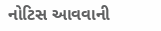નોટિસ આવવાની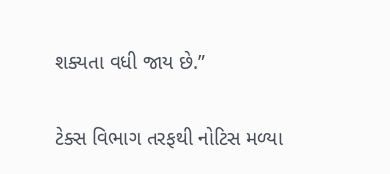શક્યતા વધી જાય છે.”

ટેક્સ વિભાગ તરફથી નોટિસ મળ્યા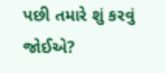પછી તમારે શું કરવું જોઈએ?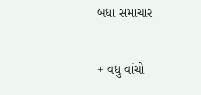બધા સમાચાર

+ વધુ વાંચો